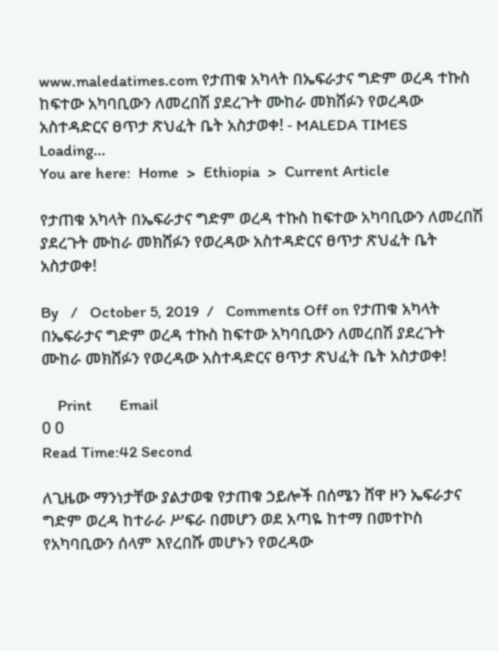www.maledatimes.com የታጠቁ አካላት በኤፍራታና ግድም ወረዳ ተኩስ ከፍተው አካባቢውን ለመረበሽ ያደረጉት ሙከራ መክሸፉን የወረዳው አስተዳድርና ፀጥታ ጽህፈት ቤት አስታወቀ! - MALEDA TIMES
Loading...
You are here:  Home  >  Ethiopia  >  Current Article

የታጠቁ አካላት በኤፍራታና ግድም ወረዳ ተኩስ ከፍተው አካባቢውን ለመረበሽ ያደረጉት ሙከራ መክሸፉን የወረዳው አስተዳድርና ፀጥታ ጽህፈት ቤት አስታወቀ!

By   /   October 5, 2019  /   Comments Off on የታጠቁ አካላት በኤፍራታና ግድም ወረዳ ተኩስ ከፍተው አካባቢውን ለመረበሽ ያደረጉት ሙከራ መክሸፉን የወረዳው አስተዳድርና ፀጥታ ጽህፈት ቤት አስታወቀ!

    Print       Email
0 0
Read Time:42 Second

ለጊዜው ማንነታቸው ያልታወቁ የታጠቁ ኃይሎች በሰሜን ሸዋ ዞን ኤፍራታና ግድም ወረዳ ከተራራ ሥፍራ በመሆን ወደ አጣዬ ከተማ በመተኮስ የአካባቢውን ሰላም እየረበሹ መሆኑን የወረዳው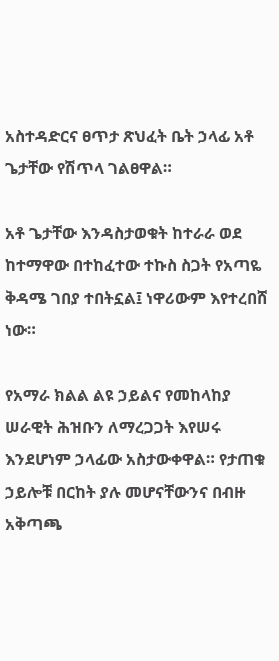አስተዳድርና ፀጥታ ጽህፈት ቤት ኃላፊ አቶ ጌታቸው የሽጥላ ገልፀዋል።

አቶ ጌታቸው እንዳስታወቁት ከተራራ ወደ ከተማዋው በተከፈተው ተኩስ ስጋት የአጣዬ ቅዳሜ ገበያ ተበትኗል፤ ነዋሪውም እየተረበሸ ነው።

የአማራ ክልል ልዩ ኃይልና የመከላከያ ሠራዊት ሕዝቡን ለማረጋጋት እየሠሩ እንደሆነም ኃላፊው አስታውቀዋል። የታጠቁ ኃይሎቹ በርከት ያሉ መሆናቸውንና በብዙ አቅጣጫ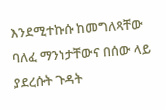እንደሚተኩሱ ከመግለጻቸው ባለፈ ማንነታቸውና በሰው ላይ ያደረሱት ጉዳት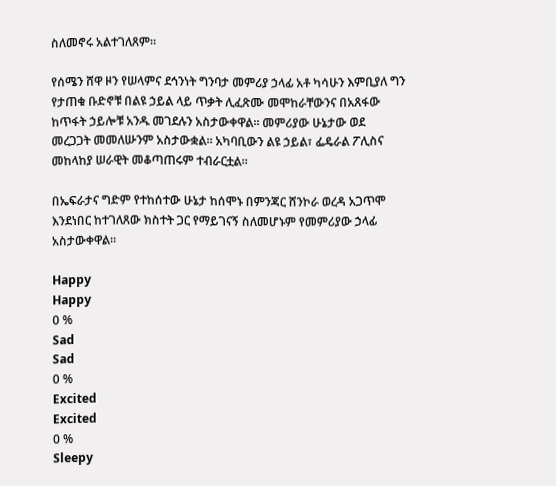ስለመኖሩ አልተገለጸም።

የሰሜን ሸዋ ዞን የሠላምና ደኅንነት ግንባታ መምሪያ ኃላፊ አቶ ካሳሁን እምቢያለ ግን የታጠቁ ቡድኖቹ በልዩ ኃይል ላይ ጥቃት ሊፈጽሙ መሞከራቸውንና በአጸፋው ከጥፋት ኃይሎቹ አንዱ መገደሉን አስታውቀዋል። መምሪያው ሁኔታው ወደ መረጋጋት መመለሡንም አስታውቋል። አካባቢውን ልዩ ኃይል፣ ፌዴራል ፖሊስና መከላከያ ሠራዊት መቆጣጠሩም ተብራርቷል።

በኤፍራታና ግድም የተከሰተው ሁኔታ ከሰሞኑ በምንጃር ሸንኮራ ወረዳ አጋጥሞ እንደነበር ከተገለጸው ክስተት ጋር የማይገናኝ ስለመሆኑም የመምሪያው ኃላፊ አስታውቀዋል።

Happy
Happy
0 %
Sad
Sad
0 %
Excited
Excited
0 %
Sleepy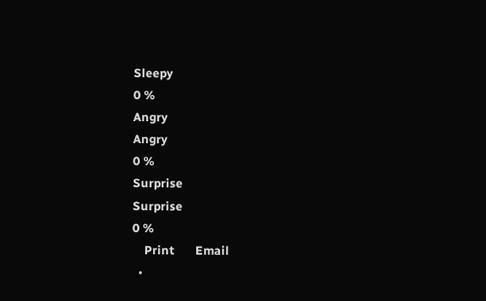Sleepy
0 %
Angry
Angry
0 %
Surprise
Surprise
0 %
    Print       Email
  •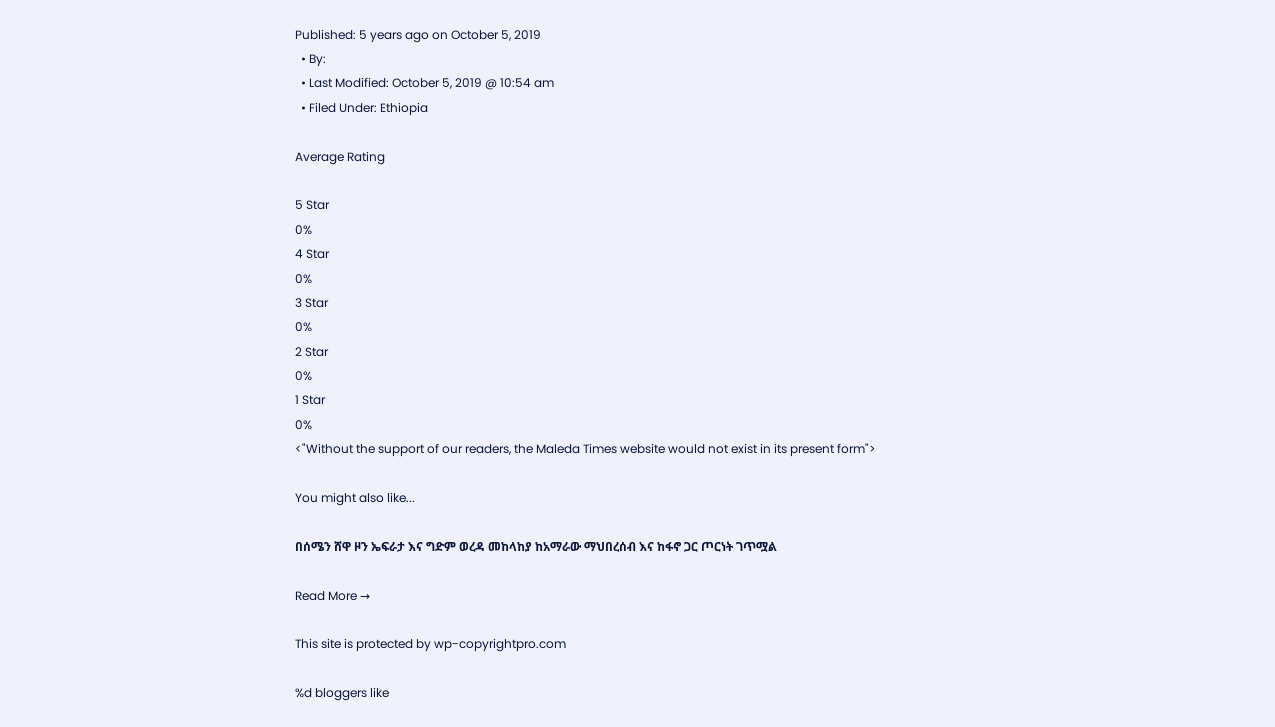Published: 5 years ago on October 5, 2019
  • By:
  • Last Modified: October 5, 2019 @ 10:54 am
  • Filed Under: Ethiopia

Average Rating

5 Star
0%
4 Star
0%
3 Star
0%
2 Star
0%
1 Star
0%
<"Without the support of our readers, the Maleda Times website would not exist in its present form">

You might also like...

በሰሜን ሸዋ ዞን ኤፍራታ እና ግድም ወረዳ መከላከያ ከአማራው ማህበረሰብ እና ከፋኖ ጋር ጦርነት ገጥሟል

Read More →

This site is protected by wp-copyrightpro.com

%d bloggers like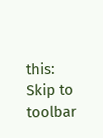this:
Skip to toolbar